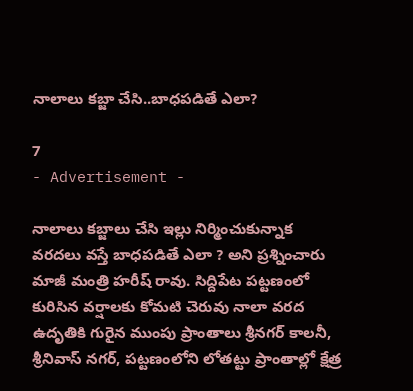నాలాలు కబ్జా చేసి..బాధపడితే ఎలా?

7
- Advertisement -

నాలాలు కబ్జాలు చేసి ఇల్లు నిర్మించుకున్నాక వరదలు వస్తే బాధపడితే ఎలా ? అని ప్రశ్నించారు మాజీ మంత్రి హరీష్ రావు. సిద్దిపేట పట్టణంలో కురిసిన వర్షాలకు కోమటి చెరువు నాలా వరద ఉదృతికి గురైన ముంపు ప్రాంతాలు శ్రీనగర్ కాలనీ, శ్రీనివాస్ నగర్, పట్టణంలోని లోతట్టు ప్రాంతాల్లో క్షేత్ర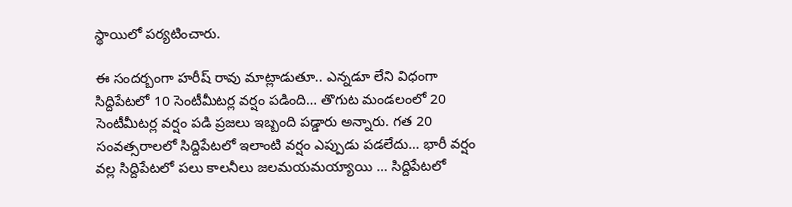స్థాయిలో పర్యటించారు.

ఈ సందర్బంగా హరీష్‌ రావు మాట్లాడుతూ.. ఎన్నడూ లేని విధంగా సిద్దిపేటలో 10 సెంటీమీటర్ల వర్షం పడింది… తొగుట మండలంలో 20 సెంటీమీటర్ల వర్షం పడి ప్రజలు ఇబ్బంది పడ్డారు అన్నారు. గత 20 సంవత్సరాలలో సిద్దిపేటలో ఇలాంటి వర్షం ఎప్పుడు పడలేదు… భారీ వర్షం వల్ల సిద్దిపేటలో పలు కాలనీలు జలమయమయ్యాయి … సిద్దిపేటలో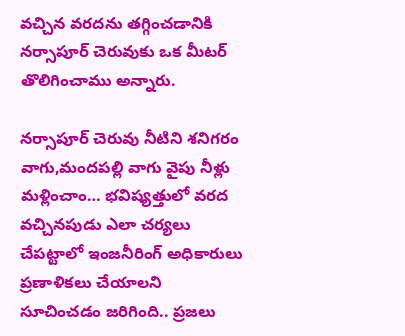వచ్చిన వరదను తగ్గించడానికి నర్సాపూర్ చెరువుకు ఒక మీటర్ తొలిగించాము అన్నారు.

నర్సాపూర్ చెరువు నీటిని శనిగరం వాగు,మందపల్లి వాగు వైపు నీళ్లు మళ్లించాం… భవిష్యత్తులో వరద వచ్చినపుడు ఎలా చర్యలు చేపట్టాలో ఇంజనీరింగ్ అధికారులు ప్రణాళికలు చేయాలని సూచించడం జరిగింది.. ప్రజలు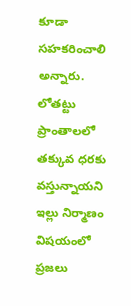కూడా సహకరించాలి అన్నారు. లోతట్టు ప్రాంతాలలో తక్కువ ధరకు వస్తున్నాయని ఇల్లు నిర్మాణం విషయంలో ప్రజలు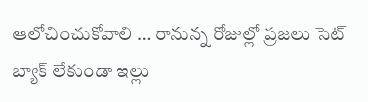ఆలోచించుకోవాలి … రానున్న రోజుల్లో ప్రజలు సెట్ బ్యాక్ లేకుండా ఇల్లు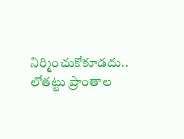నిర్మించుకోకూడదు.. లోతట్టు ప్రాంతాల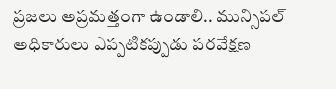ప్రజలు అప్రమత్తంగా ఉండాలి.. మున్సిపల్ అధికారులు ఎప్పటికప్పుడు పరవేక్షణ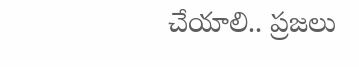చేయాలి.. ప్రజలు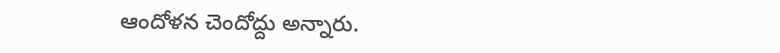ఆందోళన చెందోద్దు అన్నారు.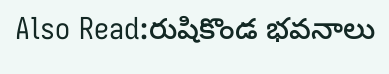Also Read:రుషికొండ భవనాలు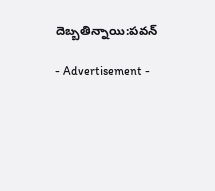దెబ్బతిన్నాయి:పవన్

- Advertisement -